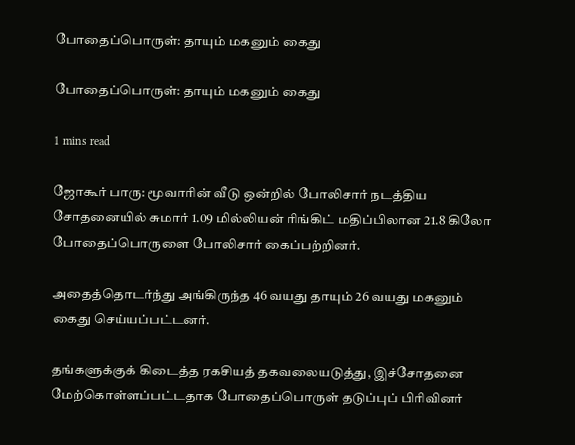போதைப்பொருள்: தாயும் மகனும் கைது

போதைப்பொருள்: தாயும் மகனும் கைது

1 mins read

ஜோகூர் பாரு: மூவாரின் வீடு ஒன்றில் போலிசார் நடத்திய சோதனையில் சுமார் 1.09 மில்லியன் ரிங்கிட் மதிப்பிலான 21.8 கிலோ போதைப்பொருளை போலிசார் கைப்பற்றினர்.

அதைத்தொடர்ந்து அங்கிருந்த 46 வயது தாயும் 26 வயது மகனும் கைது செய்யப்பட்டனர்.

தங்களுக்குக் கிடைத்த ரகசியத் தகவலையடுத்து, இச்சோதனை மேற்கொள்ளப்பட்டதாக போதைப்பொருள் தடுப்புப் பிரிவினர்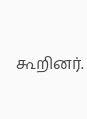கூறினர்.